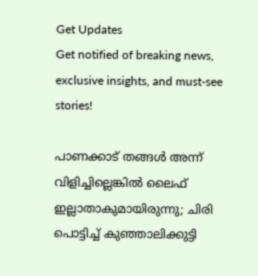Get Updates
Get notified of breaking news, exclusive insights, and must-see stories!

പാണക്കാട് തങ്ങള്‍ അന്ന് വിളിച്ചില്ലെങ്കില്‍ ലൈഫ് ഇല്ലാതാകുമായിരുന്നു; ചിരി പൊട്ടിച്ച് കുഞ്ഞാലിക്കുട്ടി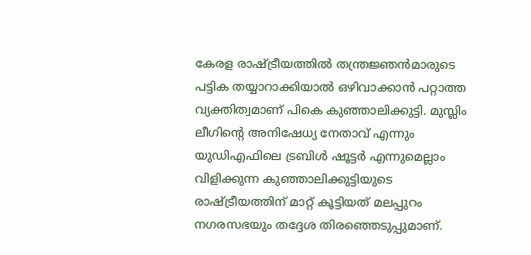കേരള രാഷ്ട്രീയത്തില്‍ തന്ത്രജ്ഞന്‍മാരുടെ പട്ടിക തയ്യാറാക്കിയാല്‍ ഒഴിവാക്കാന്‍ പറ്റാത്ത വ്യക്തിത്വമാണ് പികെ കുഞ്ഞാലിക്കുട്ടി. മുസ്ലിം ലീഗിന്റെ അനിഷേധ്യ നേതാവ് എന്നും യുഡിഎഫിലെ ട്രബിള്‍ ഷൂട്ടര്‍ എന്നുമെല്ലാം വിളിക്കുന്ന കുഞ്ഞാലിക്കുട്ടിയുടെ രാഷ്ട്രീയത്തിന് മാറ്റ് കൂട്ടിയത് മലപ്പുറം നഗരസഭയും തദ്ദേശ തിരഞ്ഞെടുപ്പുമാണ്.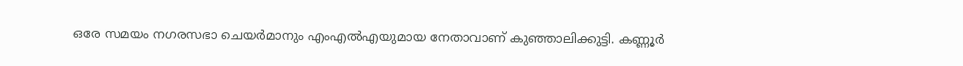ഒരേ സമയം നഗരസഭാ ചെയര്‍മാനും എംഎല്‍എയുമായ നേതാവാണ് കുഞ്ഞാലിക്കുട്ടി. കണ്ണൂര്‍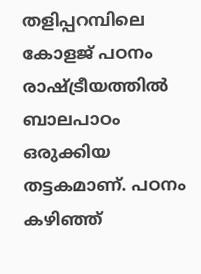തളിപ്പറമ്പിലെ കോളജ് പഠനം രാഷ്ട്രീയത്തില്‍ ബാലപാഠം ഒരുക്കിയ തട്ടകമാണ്. പഠനം കഴിഞ്ഞ്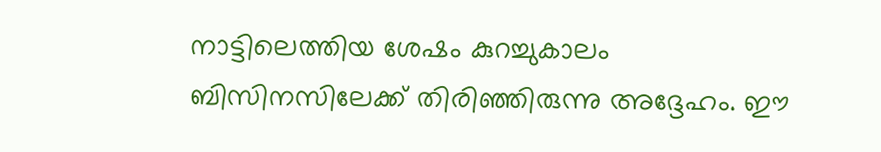നാട്ടിലെത്തിയ ശേഷം കുറച്ചുകാലം ബിസിനസിലേക്ക് തിരിഞ്ഞിരുന്നു അദ്ദേഹം. ഈ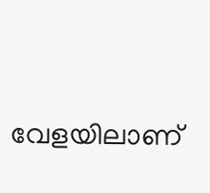വേളയിലാണ്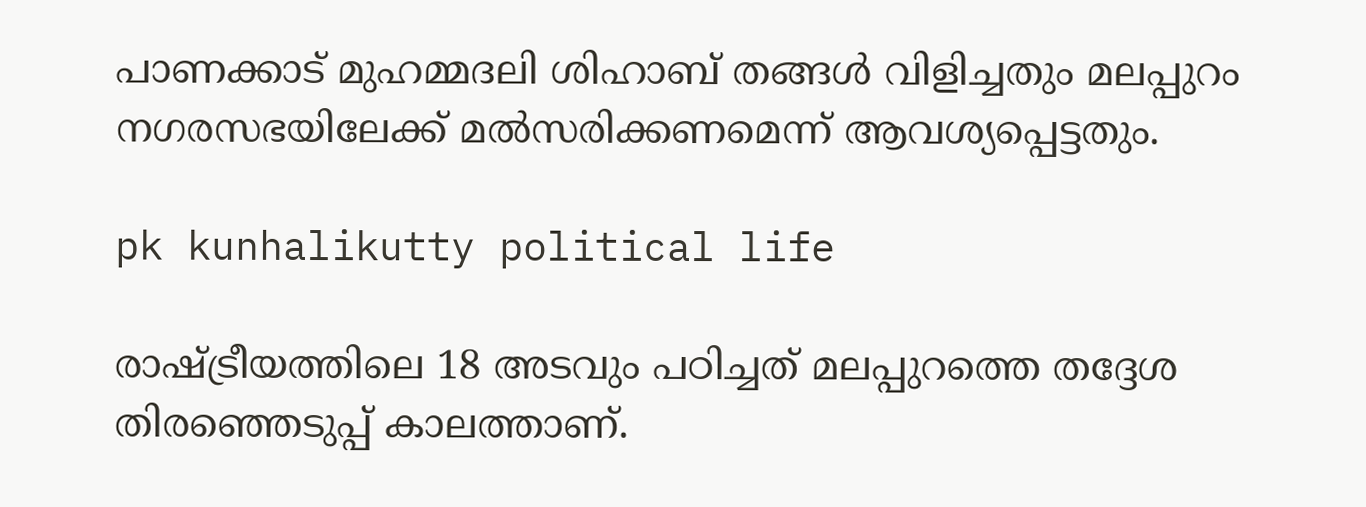പാണക്കാട് മുഹമ്മദലി ശിഹാബ് തങ്ങള്‍ വിളിച്ചതും മലപ്പുറം നഗരസഭയിലേക്ക് മല്‍സരിക്കണമെന്ന് ആവശ്യപ്പെട്ടതും.

pk kunhalikutty political life

രാഷ്ട്രീയത്തിലെ 18 അടവും പഠിച്ചത് മലപ്പുറത്തെ തദ്ദേശ തിരഞ്ഞെടുപ്പ് കാലത്താണ്.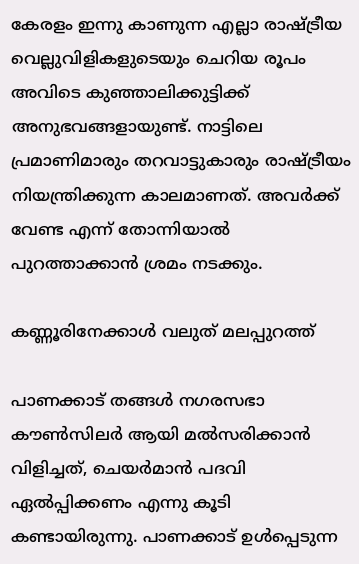കേരളം ഇന്നു കാണുന്ന എല്ലാ രാഷ്ട്രീയ വെല്ലുവിളികളുടെയും ചെറിയ രൂപം അവിടെ കുഞ്ഞാലിക്കുട്ടിക്ക് അനുഭവങ്ങളായുണ്ട്. നാട്ടിലെ പ്രമാണിമാരും തറവാട്ടുകാരും രാഷ്ട്രീയം നിയന്ത്രിക്കുന്ന കാലമാണത്. അവര്‍ക്ക് വേണ്ട എന്ന് തോന്നിയാല്‍ പുറത്താക്കാന്‍ ശ്രമം നടക്കും.

കണ്ണൂരിനേക്കാള്‍ വലുത് മലപ്പുറത്ത്

പാണക്കാട് തങ്ങള്‍ നഗരസഭാ കൗണ്‍സിലര്‍ ആയി മല്‍സരിക്കാന്‍ വിളിച്ചത്, ചെയര്‍മാന്‍ പദവി ഏല്‍പ്പിക്കണം എന്നു കൂടി കണ്ടായിരുന്നു. പാണക്കാട് ഉള്‍പ്പെടുന്ന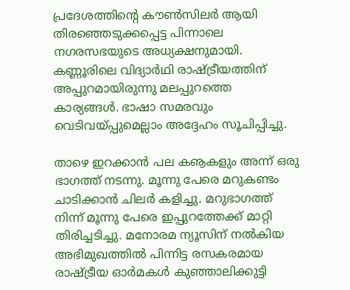പ്രദേശത്തിന്റെ കൗണ്‍സിലര്‍ ആയി തിരഞ്ഞെടുക്കപ്പെട്ട പിന്നാലെ നഗരസഭയുടെ അധ്യക്ഷനുമായി. കണ്ണൂരിലെ വിദ്യാര്‍ഥി രാഷ്ട്രീയത്തിന് അപ്പുറമായിരുന്നു മലപ്പുറത്തെ കാര്യങ്ങള്‍. ഭാഷാ സമരവും വെടിവയ്പ്പുമെല്ലാം അദ്ദേഹം സൂചിപ്പിച്ചു.

താഴെ ഇറക്കാന്‍ പല കൡകളും അന്ന് ഒരു ഭാഗത്ത് നടന്നു. മൂന്നു പേരെ മറുകണ്ടം ചാടിക്കാന്‍ ചിലര്‍ കളിച്ചു. മറുഭാഗത്ത് നിന്ന് മൂന്നു പേരെ ഇപ്പുറത്തേക്ക് മാറ്റി തിരിച്ചടിച്ചു. മനോരമ ന്യൂസിന് നല്‍കിയ അഭിമുഖത്തില്‍ പിന്നിട്ട രസകരമായ രാഷ്ട്രീയ ഓര്‍മകള്‍ കുഞ്ഞാലിക്കുട്ടി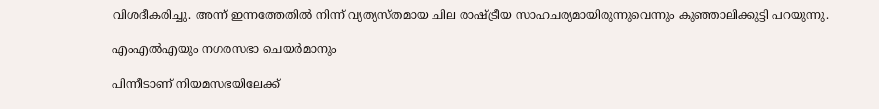വിശദീകരിച്ചു. അന്ന് ഇന്നത്തേതില്‍ നിന്ന് വ്യത്യസ്തമായ ചില രാഷ്ട്രീയ സാഹചര്യമായിരുന്നുവെന്നും കുഞ്ഞാലിക്കുട്ടി പറയുന്നു.

എംഎല്‍എയും നഗരസഭാ ചെയര്‍മാനും

പിന്നീടാണ് നിയമസഭയിലേക്ക്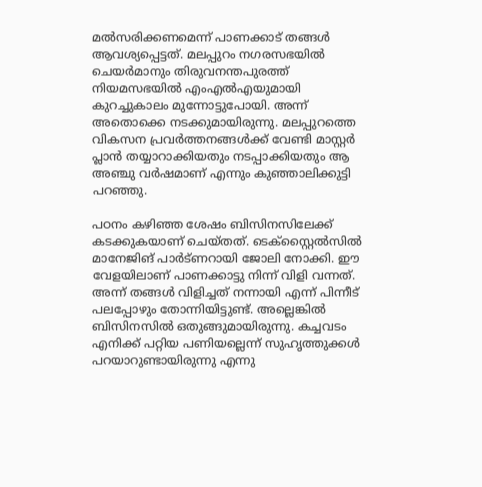മല്‍സരിക്കണമെന്ന് പാണക്കാട് തങ്ങള്‍ ആവശ്യപ്പെട്ടത്. മലപ്പുറം നഗരസഭയില്‍ ചെയര്‍മാനും തിരുവനന്തപുരത്ത് നിയമസഭയില്‍ എംഎല്‍എയുമായി കുറച്ചുകാലം മുന്നോട്ടുപോയി. അന്ന് അതൊക്കെ നടക്കുമായിരുന്നു. മലപ്പുറത്തെ വികസന പ്രവര്‍ത്തനങ്ങള്‍ക്ക് വേണ്ടി മാസ്റ്റര്‍ പ്ലാന്‍ തയ്യാറാക്കിയതും നടപ്പാക്കിയതും ആ അഞ്ചു വര്‍ഷമാണ് എന്നും കുഞ്ഞാലിക്കുട്ടി പറഞ്ഞു.

പഠനം കഴിഞ്ഞ ശേഷം ബിസിനസിലേക്ക് കടക്കുകയാണ് ചെയ്തത്. ടെക്‌സ്റ്റൈല്‍സില്‍ മാനേജിങ് പാര്‍ട്ണറായി ജോലി നോക്കി. ഈ വേളയിലാണ് പാണക്കാട്ടു നിന്ന് വിളി വന്നത്. അന്ന് തങ്ങള്‍ വിളിച്ചത് നന്നായി എന്ന് പിന്നീട് പലപ്പോഴും തോന്നിയിട്ടുണ്ട്. അല്ലെങ്കില്‍ ബിസിനസില്‍ ഒതുങ്ങുമായിരുന്നു. കച്ചവടം എനിക്ക് പറ്റിയ പണിയല്ലെന്ന് സുഹൃത്തുക്കള്‍ പറയാറുണ്ടായിരുന്നു എന്നു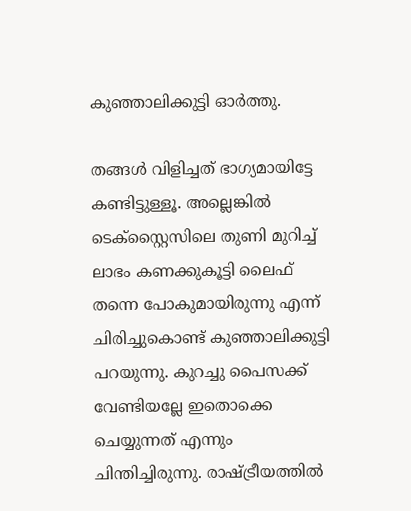കുഞ്ഞാലിക്കുട്ടി ഓര്‍ത്തു.

തങ്ങള്‍ വിളിച്ചത് ഭാഗ്യമായിട്ടേ കണ്ടിട്ടുള്ളൂ. അല്ലെങ്കില്‍ ടെക്‌സ്റ്റൈസിലെ തുണി മുറിച്ച് ലാഭം കണക്കുകൂട്ടി ലൈഫ് തന്നെ പോകുമായിരുന്നു എന്ന് ചിരിച്ചുകൊണ്ട് കുഞ്ഞാലിക്കുട്ടി പറയുന്നു. കുറച്ചു പൈസക്ക് വേണ്ടിയല്ലേ ഇതൊക്കെ ചെയ്യുന്നത് എന്നും ചിന്തിച്ചിരുന്നു. രാഷ്ട്രീയത്തില്‍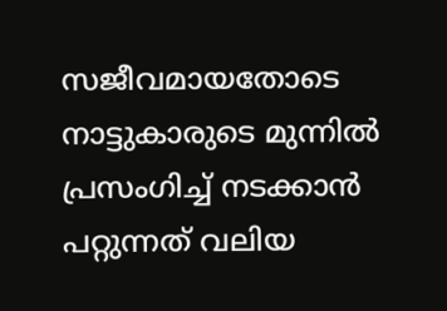സജീവമായതോടെ നാട്ടുകാരുടെ മുന്നില്‍ പ്രസംഗിച്ച് നടക്കാന്‍ പറ്റുന്നത് വലിയ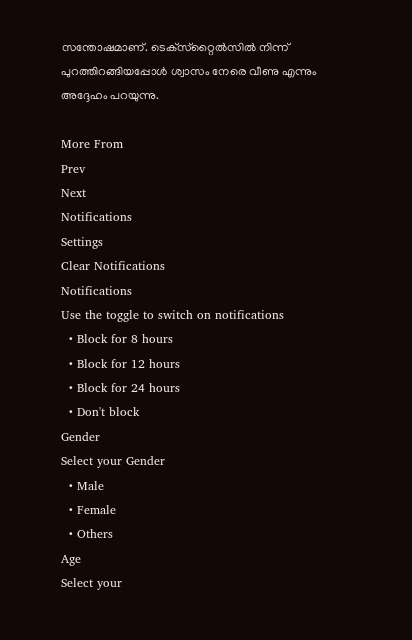സന്തോഷമാണ്. ടെക്‌സ്‌റ്റൈല്‍സില്‍ നിന്ന് പുറത്തിറങ്ങിയപ്പോള്‍ ശ്വാസം നേരെ വീണു എന്നും അദ്ദേഹം പറയുന്നു.

More From
Prev
Next
Notifications
Settings
Clear Notifications
Notifications
Use the toggle to switch on notifications
  • Block for 8 hours
  • Block for 12 hours
  • Block for 24 hours
  • Don't block
Gender
Select your Gender
  • Male
  • Female
  • Others
Age
Select your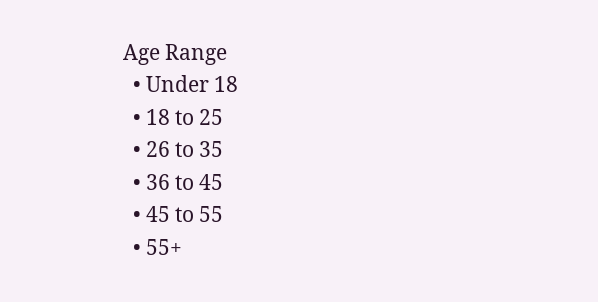Age Range
  • Under 18
  • 18 to 25
  • 26 to 35
  • 36 to 45
  • 45 to 55
  • 55+